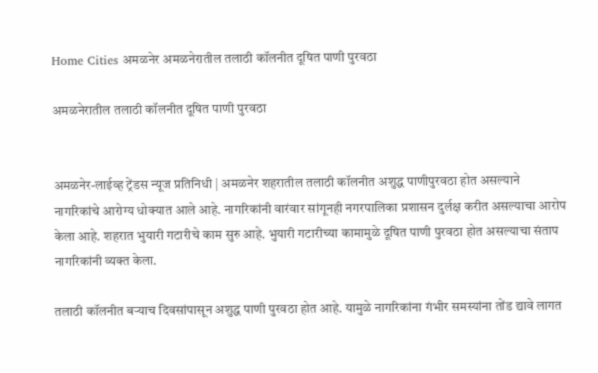Home Cities अमळनेर अमळनेरातील तलाठी कॉलनीत दूषित पाणी पुरवठा

अमळनेरातील तलाठी कॉलनीत दूषित पाणी पुरवठा


अमळनेर-लाईव्ह ट्रेंडस न्यूज प्रतिनिधी | अमळनेर शहरातील तलाठी कॉलनीत अशुद्ध पाणीपुरवठा होत असल्याने नागरिकांचे आरोग्य धोक्यात आले आहे. नागरिकांनी वारंवार सांगूनही नगरपालिका प्रशासन दुर्लक्ष करीत असल्याचा आरोप केला आहे. शहरात भुयारी गटारीचे काम सुरु आहे. भुयारी गटारीच्या कामामुळे दूषित पाणी पुरवठा होत असल्याचा संताप नागरिकांनी व्यक्त केला.

तलाठी कॉलनीत बऱ्याच दिवसांपासून अशुद्ध पाणी पुरवठा होत आहे. यामुळे नागरिकांना गंभीर समस्यांना तोंड द्यावे लागत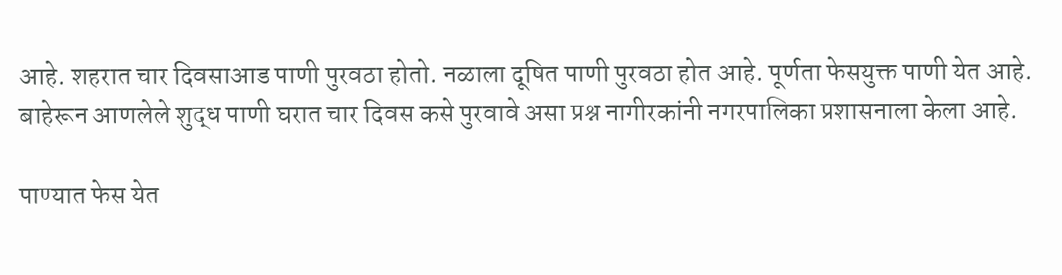आहे. शहरात चार दिवसाआड पाणी पुरवठा होतो. नळाला दूषित पाणी पुरवठा होत आहे. पूर्णता फेसयुक्त पाणी येत आहे. बाहेरून आणलेले शुद्ध पाणी घरात चार दिवस कसे पुरवावे असा प्रश्न नागीरकांनी नगरपालिका प्रशासनाला केला आहे.

पाण्यात फेस येत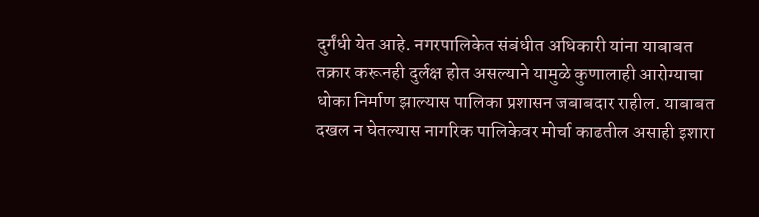दुर्गंधी येत आहे. नगरपालिकेत संबंधीत अधिकारी यांना याबाबत तक्रार करूनही दुर्लक्ष होत असल्याने यामुळे कुणालाही आरोग्याचा धोका निर्माण झाल्यास पालिका प्रशासन जबाबदार राहील. याबाबत दखल न घेतल्यास नागरिक पालिकेवर मोर्चा काढतील असाही इशारा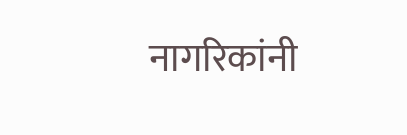नागरिकांनी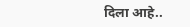दिला आहे..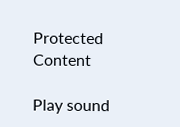Protected Content

Play sound